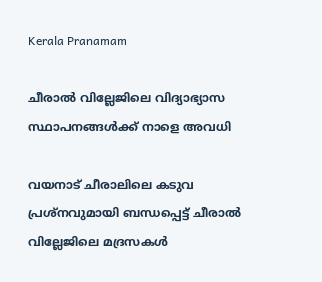Kerala Pranamam

ചീരാല്‍ വില്ലേജിലെ വിദ്യാഭ്യാസ സ്ഥാപനങ്ങള്‍ക്ക് നാളെ അവധി

വയനാട് ചീരാലിലെ കടുവ പ്രശ്‌നവുമായി ബന്ധപ്പെട്ട് ചീരാല്‍ വില്ലേജിലെ മദ്രസകള്‍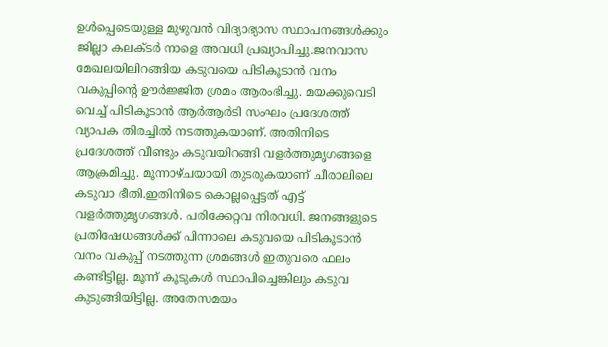ഉള്‍പ്പെടെയുള്ള മുഴുവന്‍ വിദ്യാഭ്യാസ സ്ഥാപനങ്ങള്‍ക്കും ജില്ലാ കലക്ടര്‍ നാളെ അവധി പ്രഖ്യാപിച്ചു.ജനവാസ മേഖലയിലിറങ്ങിയ കടുവയെ പിടികൂടാന്‍ വനം വകുപ്പിന്റെ ഊര്‍ജ്ജിത ശ്രമം ആരംഭിച്ചു. മയക്കുവെടി വെച്ച് പിടികൂടാന്‍ ആര്‍ആര്‍ടി സംഘം പ്രദേശത്ത് വ്യാപക തിരച്ചില്‍ നടത്തുകയാണ്. അതിനിടെ പ്രദേശത്ത് വീണ്ടും കടുവയിറങ്ങി വളര്‍ത്തുമൃഗങ്ങളെ ആക്രമിച്ചു. മൂന്നാഴ്ചയായി തുടരുകയാണ് ചീരാലിലെ കടുവാ ഭീതി.ഇതിനിടെ കൊല്ലപ്പെട്ടത് എട്ട് വളര്‍ത്തുമൃഗങ്ങള്‍. പരിക്കേറ്റവ നിരവധി. ജനങ്ങളുടെ പ്രതിഷേധങ്ങള്‍ക്ക് പിന്നാലെ കടുവയെ പിടികൂടാന്‍ വനം വകുപ്പ് നടത്തുന്ന ശ്രമങ്ങള്‍ ഇതുവരെ ഫലം കണ്ടിട്ടില്ല. മൂന്ന് കൂടുകള്‍ സ്ഥാപിച്ചെങ്കിലും കടുവ കുടുങ്ങിയിട്ടില്ല. അതേസമയം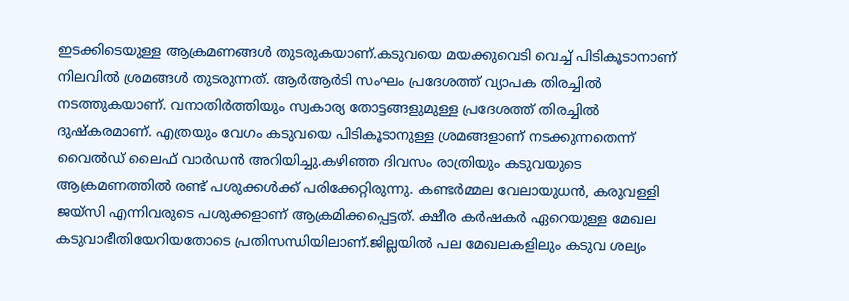ഇടക്കിടെയുള്ള ആക്രമണങ്ങള്‍ തുടരുകയാണ്.കടുവയെ മയക്കുവെടി വെച്ച് പിടികൂടാനാണ് നിലവില്‍ ശ്രമങ്ങള്‍ തുടരുന്നത്. ആര്‍ആര്‍ടി സംഘം പ്രദേശത്ത് വ്യാപക തിരച്ചില്‍ നടത്തുകയാണ്. വനാതിര്‍ത്തിയും സ്വകാര്യ തോട്ടങ്ങളുമുള്ള പ്രദേശത്ത് തിരച്ചില്‍ ദുഷ്‌കരമാണ്. എത്രയും വേഗം കടുവയെ പിടികൂടാനുള്ള ശ്രമങ്ങളാണ് നടക്കുന്നതെന്ന് വൈല്‍ഡ് ലൈഫ് വാര്‍ഡന്‍ അറിയിച്ചു.കഴിഞ്ഞ ദിവസം രാത്രിയും കടുവയുടെ ആക്രമണത്തില്‍ രണ്ട് പശുക്കള്‍ക്ക് പരിക്കേറ്റിരുന്നു. കണ്ടര്‍മ്മല വേലായുധന്‍, കരുവള്ളി ജയ്‌സി എന്നിവരുടെ പശുക്കളാണ് ആക്രമിക്കപ്പെട്ടത്. ക്ഷീര കര്‍ഷകര്‍ ഏറെയുള്ള മേഖല കടുവാഭീതിയേറിയതോടെ പ്രതിസന്ധിയിലാണ്.ജില്ലയില്‍ പല മേഖലകളിലും കടുവ ശല്യം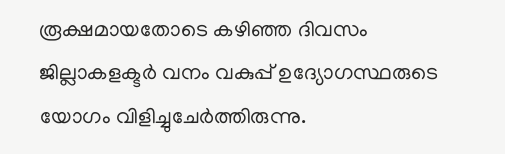രൂക്ഷമായതോടെ കഴിഞ്ഞ ദിവസം ജില്ലാകളക്ടര്‍ വനം വകുപ്പ് ഉദ്യോഗസ്ഥരുടെ യോഗം വിളിച്ചുചേര്‍ത്തിരുന്നു.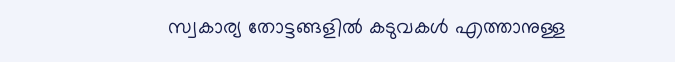സ്വകാര്യ തോട്ടങ്ങളില്‍ കടുവകള്‍ എത്താനുള്ള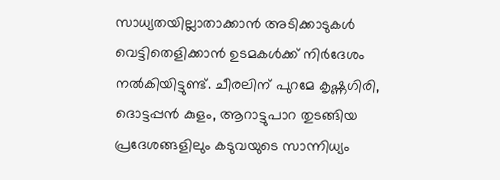സാധ്യതയില്ലാതാക്കാന്‍ അടിക്കാടുകള്‍ വെട്ടിതെളിക്കാന്‍ ഉടമകള്‍ക്ക് നിര്‍ദേശം നല്‍കിയിട്ടുണ്ട്. ചീരലിന് പുറമേ കൃഷ്ണഗിരി, ദൊട്ടപ്പന്‍ കുളം, ആറാട്ടുപാറ തുടങ്ങിയ പ്രദേശങ്ങളിലും കടുവയുടെ സാന്നിധ്യം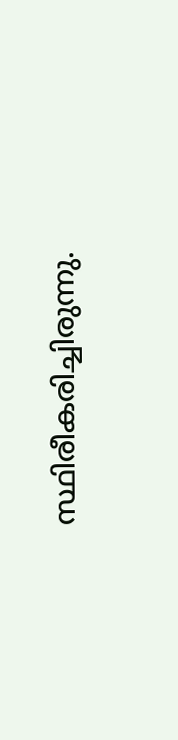സ്ഥിരീകരിച്ചിരുന്നു.